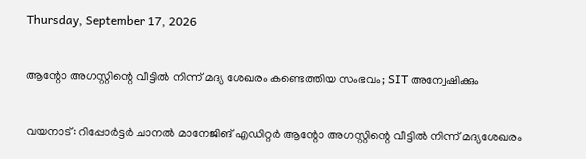Thursday, September 17, 2026

ആന്റോ അഗസ്റ്റിന്റെ വീട്ടില്‍ നിന്ന് മദ്യ ശേഖരം കണ്ടെത്തിയ സംഭവം; SIT അന്വേഷിക്കും

വയനാട്: റിപ്പോര്‍ട്ടര്‍ ചാനല്‍ മാനേജിങ് എഡിറ്റര്‍ ആന്റോ അഗസ്റ്റിന്റെ വീട്ടില്‍ നിന്ന് മദ്യശേഖരം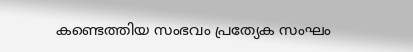കണ്ടെത്തിയ സംഭവം പ്രത്യേക സംഘം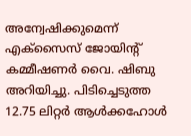അന്വേഷിക്കുമെന്ന് എക്‌സൈസ് ജോയിന്റ് കമ്മീഷണര്‍ വൈ. ഷിബു അറിയിച്ചു. പിടിച്ചെടുത്ത 12.75 ലിറ്റര്‍ ആള്‍ക്കഹോള്‍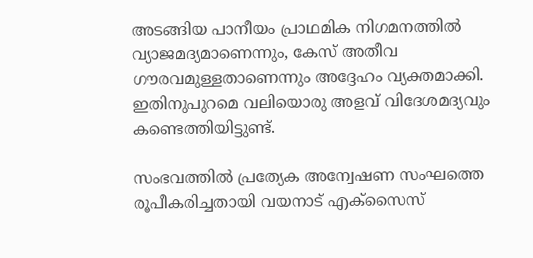അടങ്ങിയ പാനീയം പ്രാഥമിക നിഗമനത്തില്‍ വ്യാജമദ്യമാണെന്നും, കേസ് അതീവ ഗൗരവമുള്ളതാണെന്നും അദ്ദേഹം വ്യക്തമാക്കി. ഇതിനുപുറമെ വലിയൊരു അളവ് വിദേശമദ്യവും കണ്ടെത്തിയിട്ടുണ്ട്.

സംഭവത്തില്‍ പ്രത്യേക അന്വേഷണ സംഘത്തെ രൂപീകരിച്ചതായി വയനാട് എക്‌സൈസ്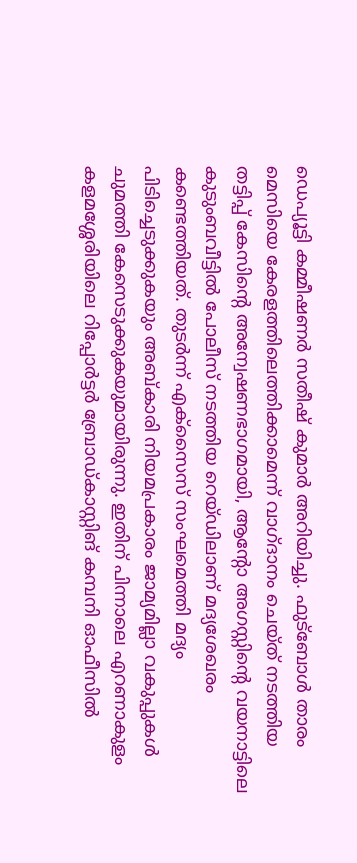ഡെപ്യൂട്ടി കമ്മീഷണര്‍ സതീഷ് കുമാര്‍ അറിയിച്ചു. ഫുട്‌ബോള്‍ താരം മെസിയെ കേരളത്തിലെത്തിക്കാമെന്ന് വാഗ്ദാനം ചെയ്ത് നടത്തിയ തട്ടിപ്പ് കേസിന്റെ അന്വേഷണഭാഗമായി, ആന്റോ അഗസ്റ്റിന്റെ വയനാട്ടിലെ കുടുംബവീട്ടില്‍ പോലീസ് നടത്തിയ റെയ്ഡിലാണ് മദ്യശേഖരം കണ്ടെത്തിയത്. തുടര്‍ന്ന് എക്‌സൈസ് സംഘമെത്തി മദ്യം പിടിച്ചെടുക്കുകയും അബ്കാരി നിയമപ്രകാരം ജാമ്യമില്ലാ വകുപ്പുകള്‍ ചുമത്തി കേസെടുക്കുകയുമായിരുന്നു. ഇതിന് പിന്നാലെ എറണാകുളം കളമശ്ശേരിയിലെ റിപ്പോര്‍ട്ടര്‍ ബ്രോഡ്കാസ്റ്റിങ് കമ്പനി ഓഫീസില്‍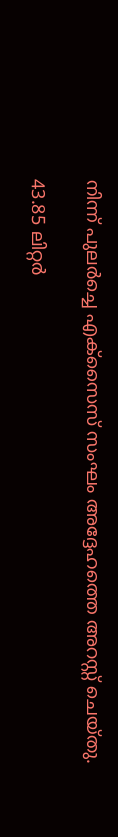നിന്ന് പുലര്‍ച്ചെ എക്‌സൈസ് സംഘം അദ്ദേഹത്തെ അറസ്റ്റ് ചെയ്തു.

43.85 ലിറ്റര്‍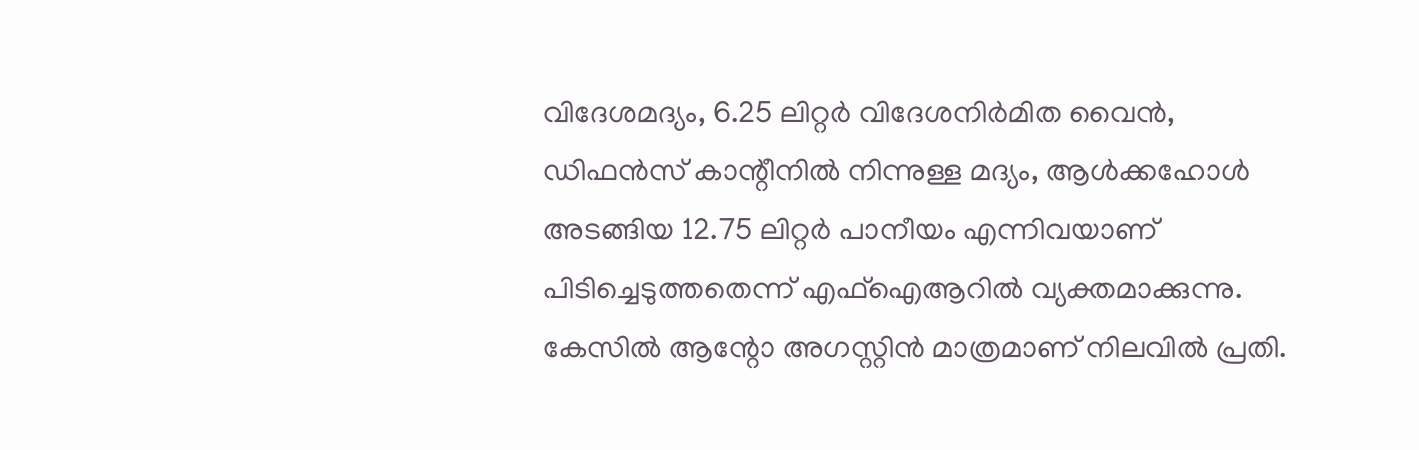വിദേശമദ്യം, 6.25 ലിറ്റര്‍ വിദേശനിര്‍മിത വൈന്‍, ഡിഫന്‍സ് കാന്റീനില്‍ നിന്നുള്ള മദ്യം, ആള്‍ക്കഹോള്‍ അടങ്ങിയ 12.75 ലിറ്റര്‍ പാനീയം എന്നിവയാണ് പിടിച്ചെടുത്തതെന്ന് എഫ്‌ഐആറില്‍ വ്യക്തമാക്കുന്നു. കേസില്‍ ആന്റോ അഗസ്റ്റിന്‍ മാത്രമാണ് നിലവില്‍ പ്രതി.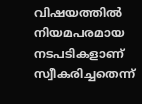വിഷയത്തില്‍ നിയമപരമായ നടപടികളാണ് സ്വീകരിച്ചതെന്ന്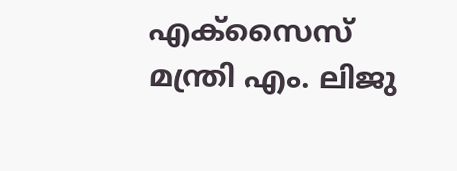എക്‌സൈസ് മന്ത്രി എം. ലിജു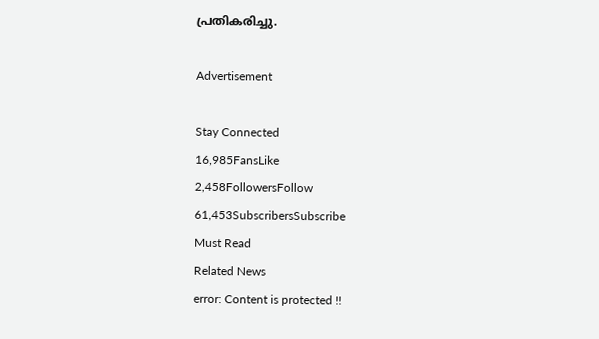പ്രതികരിച്ചു.

Advertisement

Stay Connected
16,985FansLike
2,458FollowersFollow
61,453SubscribersSubscribe
Must Read
Related News
error: Content is protected !!